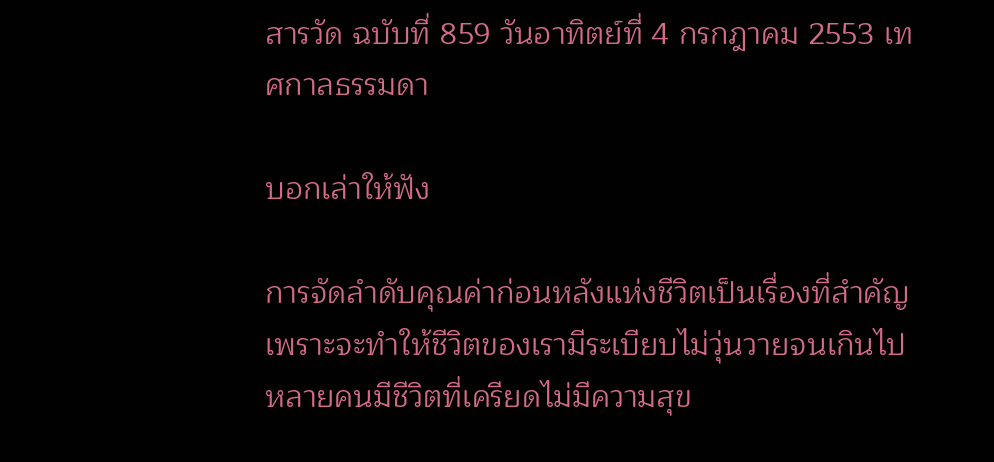สารวัด ฉบับที่ 859 วันอาทิตย์ที่ 4 กรกฎาคม 2553 เทศกาลธรรมดา

บอกเล่าให้ฟัง

การจัดลำดับคุณค่าก่อนหลังแห่งชีวิตเป็นเรื่องที่สำคัญ เพราะจะทำให้ชีวิตของเรามีระเบียบไม่วุ่นวายจนเกินไป หลายคนมีชีวิตที่เครียดไม่มีความสุข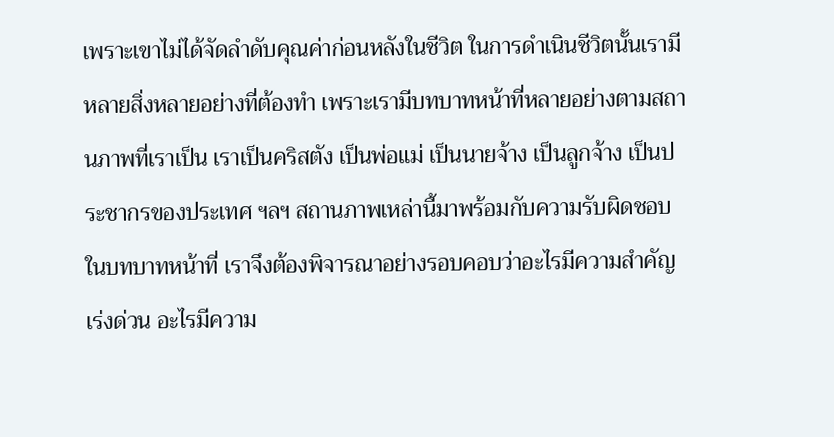เพราะเขาไม่ได้จัดลำดับคุณค่าก่อนหลังในชีวิต ในการดำเนินชีวิตนั้นเรามีหลายสิ่งหลายอย่างที่ต้องทำ เพราะเรามีบทบาทหน้าที่หลายอย่างตามสถานภาพที่เราเป็น เราเป็นคริสตัง เป็นพ่อแม่ เป็นนายจ้าง เป็นลูกจ้าง เป็นประชากรของประเทศ ฯลฯ สถานภาพเหล่านี้มาพร้อมกับความรับผิดชอบในบทบาทหน้าที่ เราจึงต้องพิจารณาอย่างรอบคอบว่าอะไรมีความสำคัญเร่งด่วน อะไรมีความ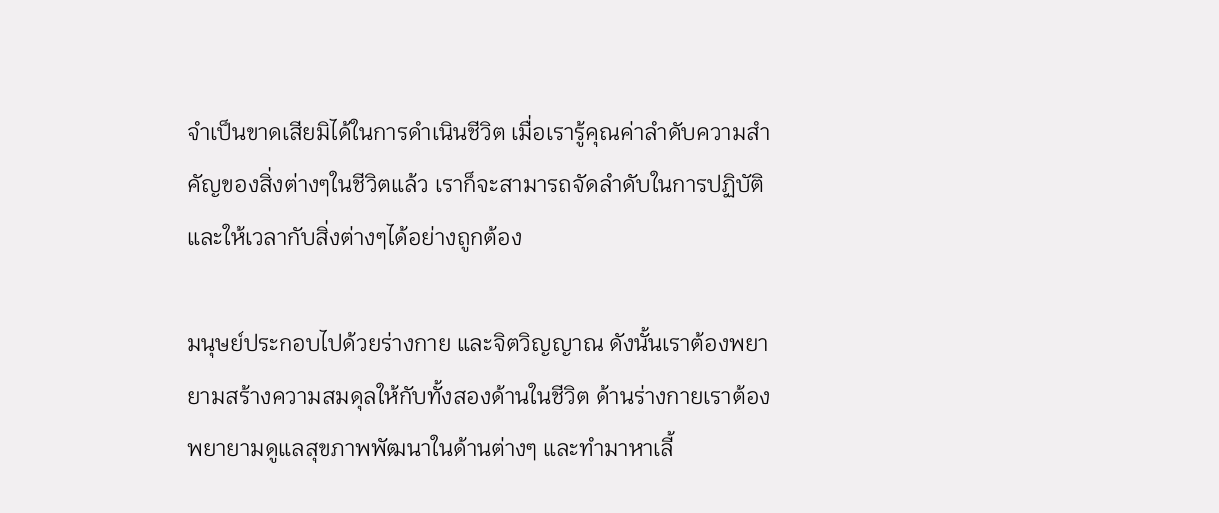จำเป็นขาดเสียมิได้ในการดำเนินชีวิต เมื่อเรารู้คุณค่าลำดับความสำคัญของสิ่งต่างๆในชีวิตแล้ว เราก็จะสามารถจัดลำดับในการปฏิบัติและให้เวลากับสิ่งต่างๆได้อย่างถูกต้อง

มนุษย์ประกอบไปด้วยร่างกาย และจิตวิญญาณ ดังนั้นเราต้องพยายามสร้างความสมดุลให้กับทั้งสองด้านในชีวิต ด้านร่างกายเราต้องพยายามดูแลสุขภาพพัฒนาในด้านต่างๆ และทำมาหาเลี้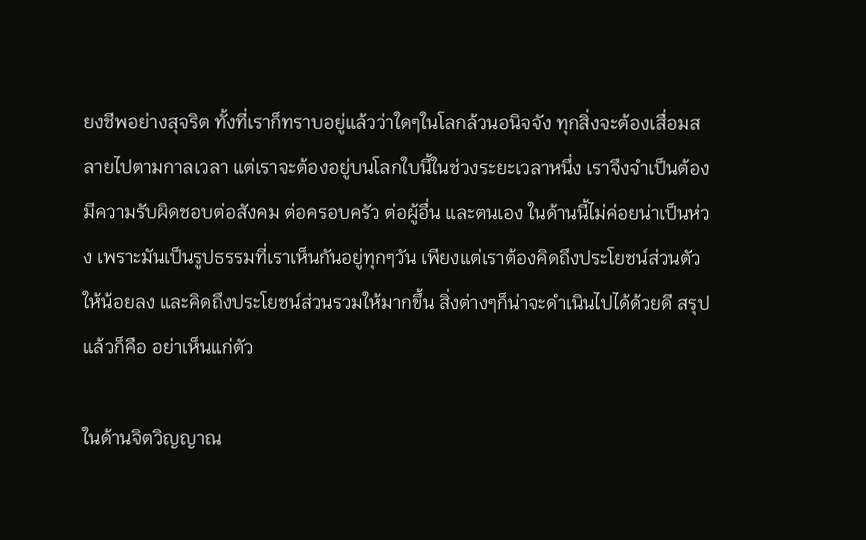ยงชีพอย่างสุจริต ทั้งที่เราก็ทราบอยู่แล้วว่าใดๆในโลกล้วนอนิจจัง ทุกสิ่งจะต้องเสื่อมสลายไปตามกาลเวลา แต่เราจะต้องอยู่บนโลกใบนี้ในช่วงระยะเวลาหนึ่ง เราจึงจำเป็นต้องมีความรับผิดชอบต่อสังคม ต่อครอบครัว ต่อผู้อื่น และตนเอง ในด้านนี้ไม่ค่อยน่าเป็นห่วง เพราะมันเป็นรูปธรรมที่เราเห็นกันอยู่ทุกๆวัน เพียงแต่เราต้องคิดถึงประโยชน์ส่วนตัวให้น้อยลง และคิดถึงประโยชน์ส่วนรวมให้มากขึ้น สิ่งต่างๆก็น่าจะดำเนินไปได้ด้วยดี สรุปแล้วก็คือ อย่าเห็นแก่ตัว

ในด้านจิตวิญญาณ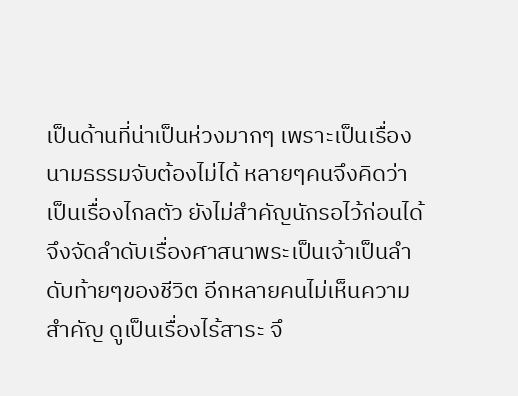เป็นด้านที่น่าเป็นห่วงมากๆ เพราะเป็นเรื่องนามธรรมจับต้องไม่ได้ หลายๆคนจึงคิดว่าเป็นเรื่องไกลตัว ยังไม่สำคัญนักรอไว้ก่อนได้ จึงจัดลำดับเรื่องศาสนาพระเป็นเจ้าเป็นลำดับท้ายๆของชีวิต อีกหลายคนไม่เห็นความสำคัญ ดูเป็นเรื่องไร้สาระ จึ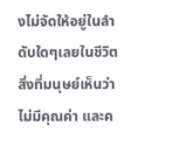งไม่จัดให้อยู่ในลำดับใดๆเลยในชีวิต สิ่งที่มนุษย์เห็นว่าไม่มีคุณค่า และค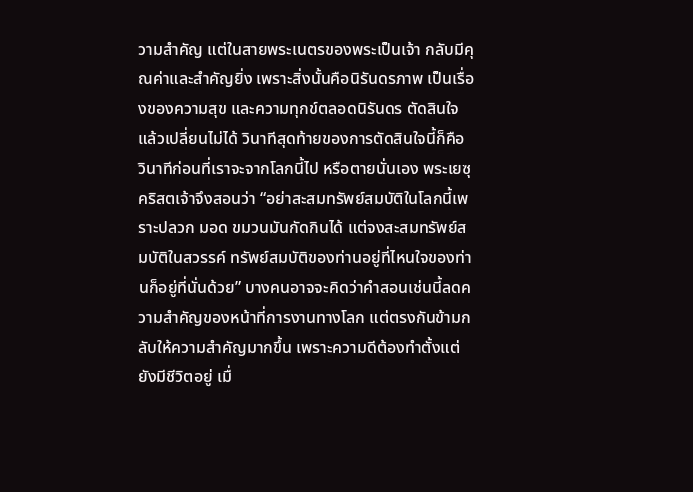วามสำคัญ แต่ในสายพระเนตรของพระเป็นเจ้า กลับมีคุณค่าและสำคัญยิ่ง เพราะสิ่งนั้นคือนิรันดรภาพ เป็นเรื่องของความสุข และความทุกข์ตลอดนิรันดร ตัดสินใจแล้วเปลี่ยนไม่ได้ วินาทีสุดท้ายของการตัดสินใจนี้ก็คือ วินาทีก่อนที่เราจะจากโลกนี้ไป หรือตายนั่นเอง พระเยซุคริสตเจ้าจึงสอนว่า “อย่าสะสมทรัพย์สมบัติในโลกนี้เพราะปลวก มอด ขมวนมันกัดกินได้ แต่จงสะสมทรัพย์สมบัติในสวรรค์ ทรัพย์สมบัติของท่านอยู่ที่ไหนใจของท่านก็อยู่ที่นั่นด้วย” บางคนอาจจะคิดว่าคำสอนเช่นนี้ลดความสำคัญของหน้าที่การงานทางโลก แต่ตรงกันข้ามกลับให้ความสำคัญมากขึ้น เพราะความดีต้องทำตั้งแต่ยังมีชีวิตอยู่ เมื่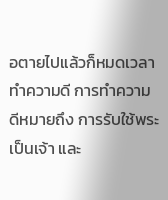อตายไปแล้วก็หมดเวลาทำความดี การทำความดีหมายถึง การรับใช้พระเป็นเจ้า และ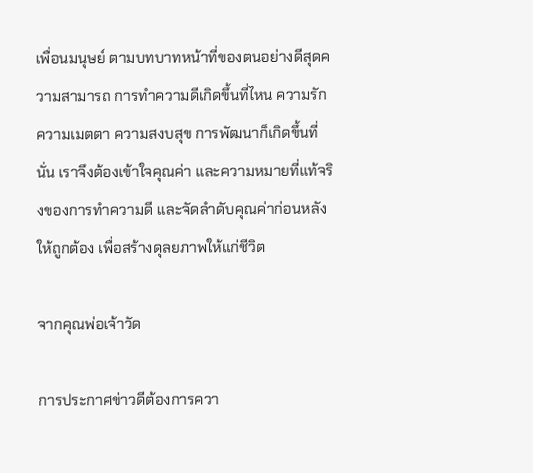เพื่อนมนุษย์ ตามบทบาทหน้าที่ของตนอย่างดีสุดความสามารถ การทำความดีเกิดขึ้นที่ไหน ความรักความเมตตา ความสงบสุข การพัฒนาก็เกิดขึ้นที่นั่น เราจึงต้องเข้าใจคุณค่า และความหมายที่แท้จริงของการทำความดี และจัดลำดับคุณค่าก่อนหลังให้ถูกต้อง เพื่อสร้างดุลยภาพให้แก่ชีวิต

จากคุณพ่อเจ้าวัด

การประกาศข่าวดีต้องการควา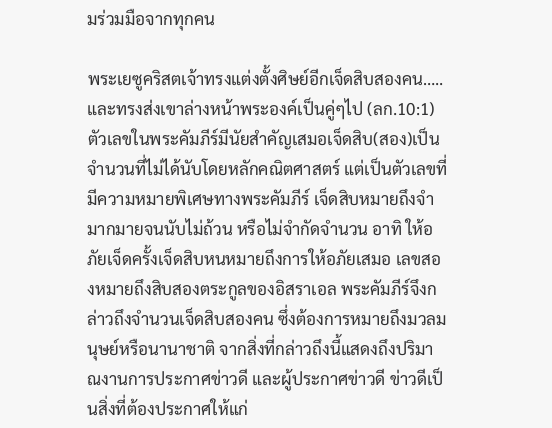มร่วมมือจากทุกคน

พระเยซูคริสตเจ้าทรงแต่งตั้งศิษย์อีกเจ็ดสิบสองคน…..และทรงส่งเขาล่างหน้าพระองค์เป็นคู่ๆไป (ลก.10:1) ตัวเลขในพระคัมภีร์มีนัยสำคัญเสมอเจ็ดสิบ(สอง)เป็นจำนวนที่ไม่ได้นับโดยหลักคณิตศาสตร์ แต่เป็นตัวเลขที่มีความหมายพิเศษทางพระคัมภีร์ เจ็ดสิบหมายถึงจำมากมายจนนับไม่ถ้วน หรือไม่จำกัดจำนวน อาทิ ให้อภัยเจ็ดครั้งเจ็ดสิบหนหมายถึงการให้อภัยเสมอ เลขสองหมายถึงสิบสองตระกูลของอิสราเอล พระคัมภีร์จึงกล่าวถึงจำนวนเจ็ดสิบสองคน ซึ่งต้องการหมายถึงมวลมนุษย์หรือนานาชาติ จากสิ่งที่กล่าวถึงนี้แสดงถึงปริมาณงานการประกาศข่าวดี และผู้ประกาศข่าวดี ข่าวดีเป็นสิ่งที่ต้องประกาศให้แก่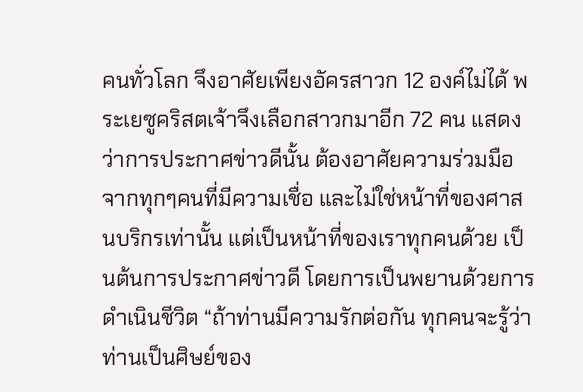คนทั่วโลก จึงอาศัยเพียงอัครสาวก 12 องค์ไม่ได้ พระเยซูคริสตเจ้าจึงเลือกสาวกมาอีก 72 คน แสดงว่าการประกาศข่าวดีนั้น ต้องอาศัยความร่วมมือจากทุกๆคนที่มีความเชื่อ และไม่ใช่หน้าที่ของศาสนบริกรเท่านั้น แต่เป็นหน้าที่ของเราทุกคนด้วย เป็นต้นการประกาศข่าวดี โดยการเป็นพยานด้วยการดำเนินชีวิต “ถ้าท่านมีความรักต่อกัน ทุกคนจะรู้ว่า ท่านเป็นศิษย์ของ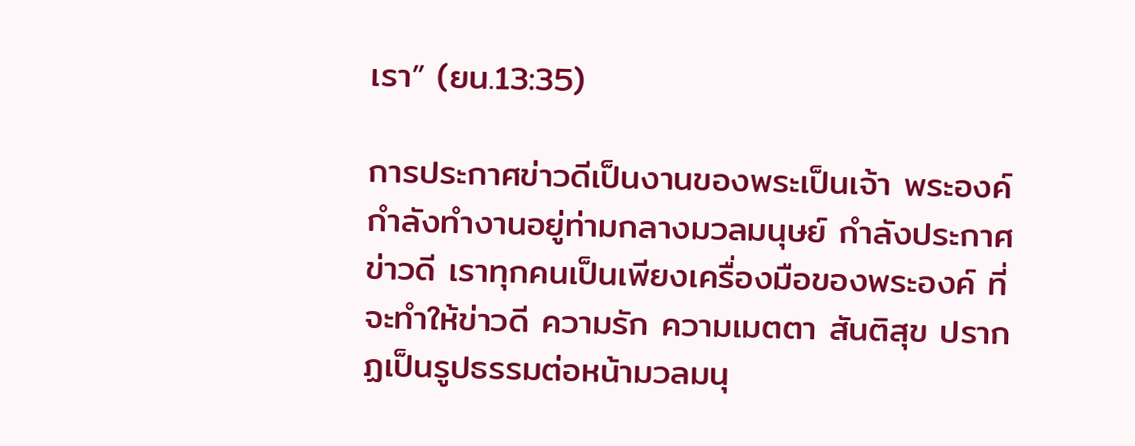เรา” (ยน.13:35)

การประกาศข่าวดีเป็นงานของพระเป็นเจ้า พระองค์กำลังทำงานอยู่ท่ามกลางมวลมนุษย์ กำลังประกาศข่าวดี เราทุกคนเป็นเพียงเครื่องมือของพระองค์ ที่จะทำให้ข่าวดี ความรัก ความเมตตา สันติสุข ปรากฏเป็นรูปธรรมต่อหน้ามวลมนุ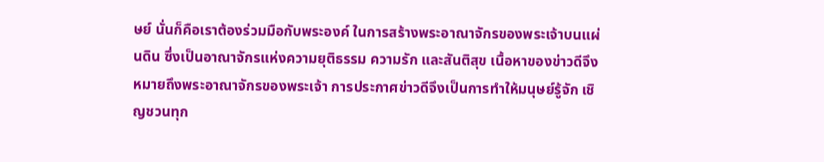ษย์ นั่นก็คือเราต้องร่วมมือกับพระองค์ ในการสร้างพระอาณาจักรของพระเจ้าบนแผ่นดิน ซึ่งเป็นอาณาจักรแห่งความยุติธรรม ความรัก และสันติสุข เนื้อหาของข่าวดีจึงหมายถึงพระอาณาจักรของพระเจ้า การประกาศข่าวดีจึงเป็นการทำให้มนุษย์รู้จัก เชิญชวนทุก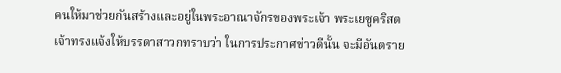คนให้มาช่วยกันสร้างและอยู่ในพระอาณาจักรของพระเจ้า พระเยซูคริสตเจ้าทรงแจ้งให้บรรดาสาวกทราบว่า ในการประกาศข่าวดีนั้น จะมีอันตราย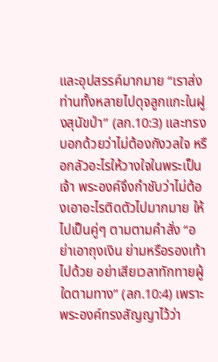และอุปสรรค์มากมาย “เราส่งท่านทั้งหลายไปดุจลูกแกะในฝูงสุนัขป่า” (ลก.10:3) และทรงบอกด้วยว่าไม่ต้องกังวลใจ หรือกลัวอะไรให้วางใจในพระเป็นเจ้า พระองค์จึงกำชับว่าไม่ต้องเอาอะไรติดตัวไปมากมาย ให้ไปเป็นคู่ๆ ตามตามคำสั่ง “อย่าเอาถุงเงิน ย่ามหรือรองเท้าไปด้วย อย่าเสียเวลาทักทายผู้ใดตามทาง” (ลก.10:4) เพราะพระองค์ทรงสัญญาไว้ว่า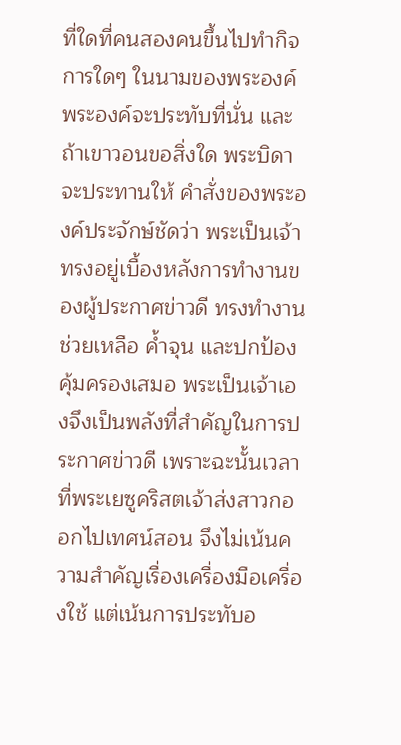ที่ใดที่คนสองคนขึ้นไปทำกิจการใดๆ ในนามของพระองค์ พระองค์จะประทับที่นั่น และถ้าเขาวอนขอสิ่งใด พระบิดาจะประทานให้ คำสั่งของพระองค์ประจักษ์ชัดว่า พระเป็นเจ้าทรงอยู่เบื้องหลังการทำงานของผู้ประกาศข่าวดี ทรงทำงาน ช่วยเหลือ ค้ำจุน และปกป้องคุ้มครองเสมอ พระเป็นเจ้าเองจึงเป็นพลังที่สำคัญในการประกาศข่าวดี เพราะฉะนั้นเวลาที่พระเยซูคริสตเจ้าส่งสาวกออกไปเทศน์สอน จึงไม่เน้นความสำคัญเรื่องเครื่องมือเครื่องใช้ แต่เน้นการประทับอ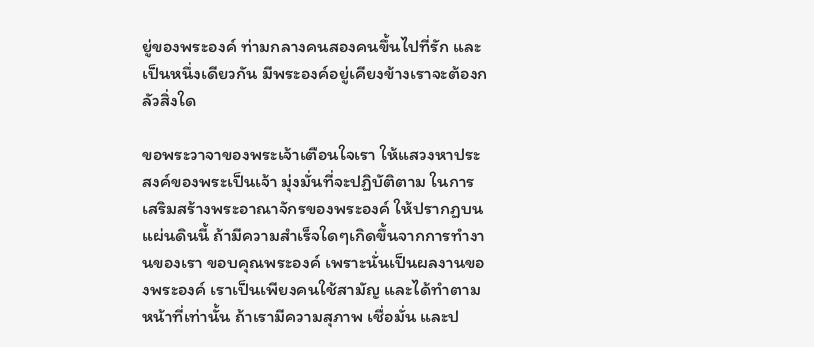ยู่ของพระองค์ ท่ามกลางคนสองคนขึ้นไปที่รัก และเป็นหนึ่งเดียวกัน มีพระองค์อยู่เคียงข้างเราจะต้องกลัวสิ่งใด

ขอพระวาจาของพระเจ้าเตือนใจเรา ให้แสวงหาประสงค์ของพระเป็นเจ้า มุ่งมั่นที่จะปฏิบัติตาม ในการเสริมสร้างพระอาณาจักรของพระองค์ ให้ปรากฏบนแผ่นดินนี้ ถ้ามีความสำเร็จใดๆเกิดขึ้นจากการทำงานของเรา ขอบคุณพระองค์ เพราะนั่นเป็นผลงานของพระองค์ เราเป็นเพียงคนใช้สามัญ และได้ทำตามหน้าที่เท่านั้น ถ้าเรามีความสุภาพ เชื่อมั่น และป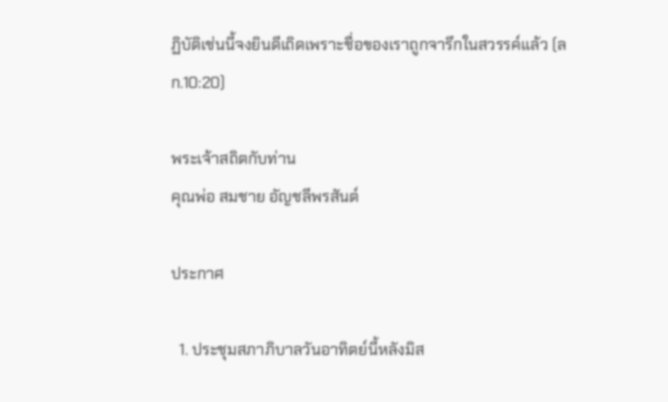ฏิบัติเช่นนี้จงยินดีเถิดเพราะชื่อของเราถูกจารึกในสวรรค์แล้ว (ลก.10:20)

พระเจ้าสถิตกับท่าน
คุณพ่อ สมชาย อัญชลีพรสันต์

ประกาศ

  1. ประชุมสภาภิบาลวันอาทิตย์นี้หลังมิส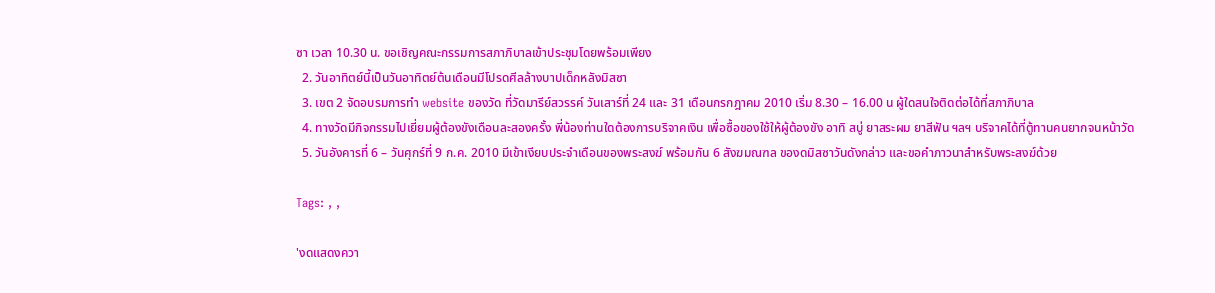ซา เวลา 10.30 น. ขอเชิญคณะกรรมการสภาภิบาลเข้าประชุมโดยพร้อมเพียง
  2. วันอาทิตย์นี้เป็นวันอาทิตย์ต้นเดือนมีโปรดศีลล้างบาปเด็กหลังมิสซา
  3. เขต 2 จัดอบรมการทำ website ของวัด ที่วัดมารีย์สวรรค์ วันเสาร์ที่ 24 และ 31 เดือนกรกฎาคม 2010 เริ่ม 8.30 – 16.00 น ผู้ใดสนใจติดต่อได้ที่สภาภิบาล
  4. ทางวัดมีกิจกรรมไปเยี่ยมผู้ต้องขังเดือนละสองครั้ง พี่น้องท่านใดต้องการบริจาคเงิน เพื่อซื้อของใช้ให้ผู้ต้องขัง อาทิ สบู่ ยาสระผม ยาสีฟัน ฯลฯ บริจาคได้ที่ตู้ทานคนยากจนหน้าวัด
  5. วันอังคารที่ 6 – วันศุกร์ที่ 9 ก.ค. 2010 มีเข้าเงียบประจำเดือนของพระสงฆ์ พร้อมกัน 6 สังฆมณฑล ของดมิสซาวันดังกล่าว และขอคำภาวนาสำหรับพระสงฆ์ด้วย

Tags: , ,

'งดแสดงควา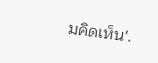มคิดเห็น'.